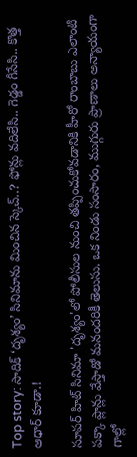Top story: సాదిక్ ‘దృశ్యం’ సినిమాను మించిన స్కెచ్..? ఫోన్లు వదిలేసి.. గెడ్డం గీసేసి.. కొత్త ఆధార్ కూడా.!

సూపర్ హిట్ సినిమా 'దృశ్యం'లో పోలీసుల నుంచి తప్పించుకోవడానికి హీరో రాంబాబు ఎలాంటి పక్కా ప్లాన్లు వేస్తాడో మనందరికీ తెలుసు. ఒక నిండు సంసారం, ముగ్గురు ప్రాణాలు అన్యాయంగా గాల్లో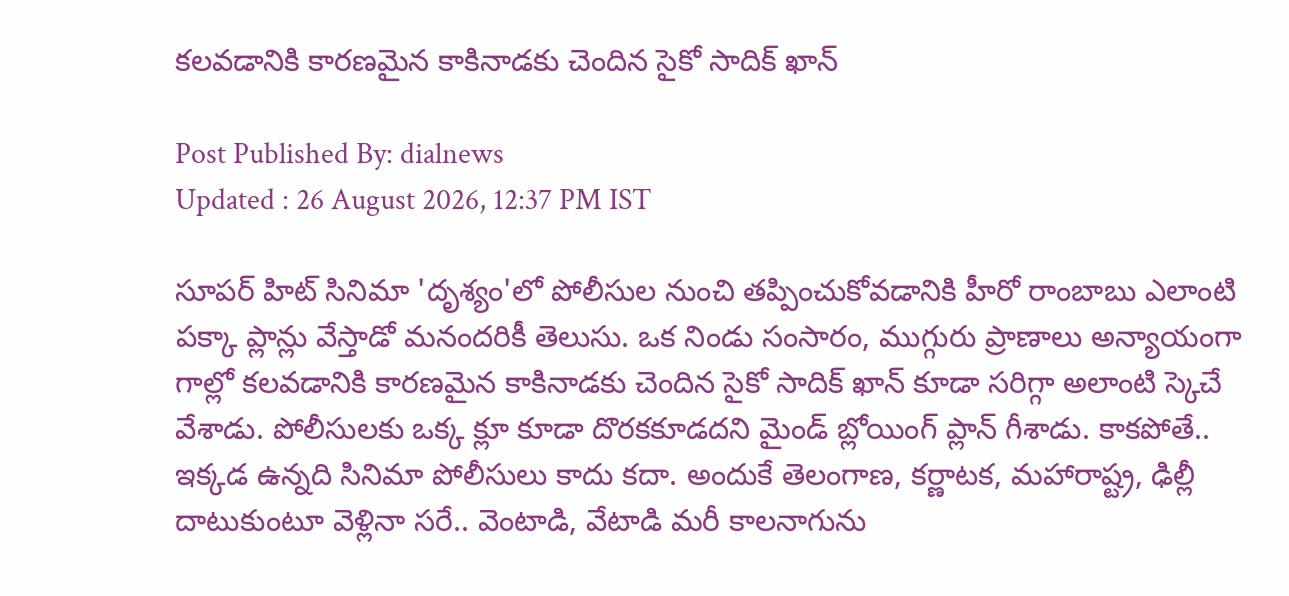కలవడానికి కారణమైన కాకినాడకు చెందిన సైకో సాదిక్ ఖాన్

Post Published By: dialnews
Updated : 26 August 2026, 12:37 PM IST

సూపర్ హిట్ సినిమా 'దృశ్యం'లో పోలీసుల నుంచి తప్పించుకోవడానికి హీరో రాంబాబు ఎలాంటి పక్కా ప్లాన్లు వేస్తాడో మనందరికీ తెలుసు. ఒక నిండు సంసారం, ముగ్గురు ప్రాణాలు అన్యాయంగా గాల్లో కలవడానికి కారణమైన కాకినాడకు చెందిన సైకో సాదిక్ ఖాన్ కూడా సరిగ్గా అలాంటి స్కెచే వేశాడు. పోలీసులకు ఒక్క క్లూ కూడా దొరకకూడదని మైండ్ బ్లోయింగ్ ప్లాన్ గీశాడు. కాకపోతే.. ఇక్కడ ఉన్నది సినిమా పోలీసులు కాదు కదా. అందుకే తెలంగాణ, కర్ణాటక, మహారాష్ట్ర, ఢిల్లీ దాటుకుంటూ వెళ్లినా సరే.. వెంటాడి, వేటాడి మరీ కాలనాగును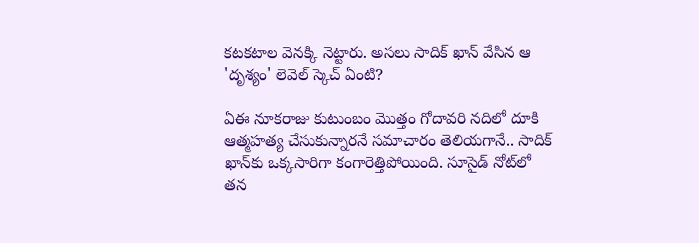కటకటాల వెనక్కి నెట్టారు. అసలు సాదిక్ ఖాన్ వేసిన ఆ 'దృశ్యం' లెవెల్ స్కెచ్ ఏంటి?

ఏఈ నూకరాజు కుటుంబం మొత్తం గోదావరి నదిలో దూకి ఆత్మహత్య చేసుకున్నారనే సమాచారం తెలియగానే.. సాదిక్ ఖాన్‌కు ఒక్కసారిగా కంగారెత్తిపోయింది. సూసైడ్ నోట్‌లో తన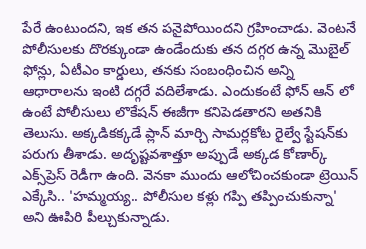పేరే ఉంటుందని, ఇక తన పనైపోయిందని గ్రహించాడు. వెంటనే పోలీసులకు దొరక్కుండా ఉండేందుకు తన దగ్గర ఉన్న మొబైల్ ఫోన్లు, ఏటీఎం కార్డులు, తనకు సంబంధించిన అన్ని ఆధారాలను ఇంటి దగ్గరే వదిలేశాడు. ఎందుకంటే ఫోన్ ఆన్ లో ఉంటే పోలీసులు లొకేషన్ ఈజీగా కనిపెడతారని అతనికి తెలుసు. అక్కడికక్కడే ప్లాన్ మార్చి సామర్లకోట రైల్వే స్టేషన్‌కు పరుగు తీశాడు. అదృష్టవశాత్తూ అప్పుడే అక్కడ కోణార్క్ ఎక్స్‌ప్రెస్ రెడీగా ఉంది. వెనకా ముందు ఆలోచించకుండా ట్రెయిన్ ఎక్కేసి.. 'హమ్మయ్య.. పోలీసుల కళ్లు గప్పి తప్పించుకున్నా' అని ఊపిరి పీల్చుకున్నాడు.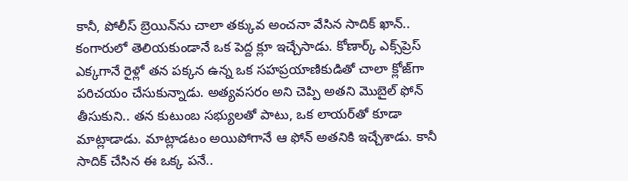కానీ, పోలీస్ బ్రెయిన్‌ను చాలా తక్కువ అంచనా వేసిన సాదిక్ ఖాన్.. కంగారులో తెలియకుండానే ఒక పెద్ద క్లూ ఇచ్చేసాడు. కోణార్క్ ఎక్స్‌ప్రెస్ ఎక్కగానే రైళ్లో తన పక్కన ఉన్న ఒక సహప్రయాణికుడితో చాలా క్లోజ్‌గా పరిచయం చేసుకున్నాడు. అత్యవసరం అని చెప్పి అతని మొబైల్ ఫోన్ తీసుకుని.. తన కుటుంబ సభ్యులతో పాటు, ఒక లాయర్‌తో కూడా మాట్లాడాడు. మాట్లాడటం అయిపోగానే ఆ ఫోన్ అతనికి ఇచ్చేశాడు. కానీ సాదిక్ చేసిన ఈ ఒక్క పనే..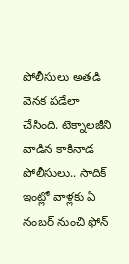పోలీసులు అతడి వెనక పడేలా చేసింది. టెక్నాలజీని వాడిన కాకినాడ పోలీసులు.. సాదిక్ ఇంట్లో వాళ్లకు ఏ నంబర్ నుంచి ఫోన్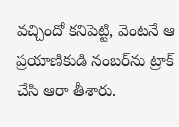వచ్చిందో కనిపెట్టి, వెంటనే ఆ ప్రయాణికుడి నంబర్‌ను ట్రాక్ చేసి ఆరా తీశారు.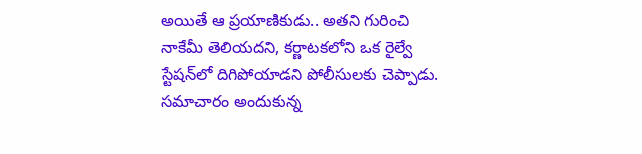అయితే ఆ ప్రయాణికుడు.. అతని గురించి నాకేమీ తెలియదని, కర్ణాటకలోని ఒక రైల్వే స్టేషన్‌లో దిగిపోయాడని పోలీసులకు చెప్పాడు. సమాచారం అందుకున్న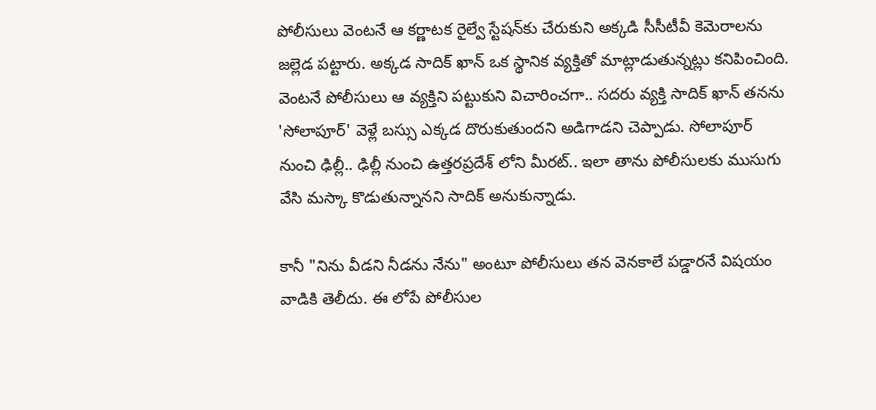పోలీసులు వెంటనే ఆ కర్ణాటక రైల్వే స్టేషన్‌కు చేరుకుని అక్కడి సీసీటీవీ కెమెరాలను జల్లెడ పట్టారు. అక్కడ సాదిక్ ఖాన్ ఒక స్థానిక వ్యక్తితో మాట్లాడుతున్నట్లు కనిపించింది. వెంటనే పోలీసులు ఆ వ్యక్తిని పట్టుకుని విచారించగా.. సదరు వ్యక్తి సాదిక్ ఖాన్ తనను 'సోలాపూర్' వెళ్లే బస్సు ఎక్కడ దొరుకుతుందని అడిగాడని చెప్పాడు. సోలాపూర్ నుంచి ఢిల్లీ.. ఢిల్లీ నుంచి ఉత్తరప్రదేశ్ లోని మీరట్.. ఇలా తాను పోలీసులకు ముసుగు వేసి మస్కా కొడుతున్నానని సాదిక్ అనుకున్నాడు.

కానీ "నిను వీడని నీడను నేను" అంటూ పోలీసులు తన వెనకాలే పడ్డారనే విషయం వాడికి తెలీదు. ఈ లోపే పోలీసుల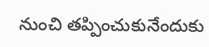నుంచి తప్పించుకునేందుకు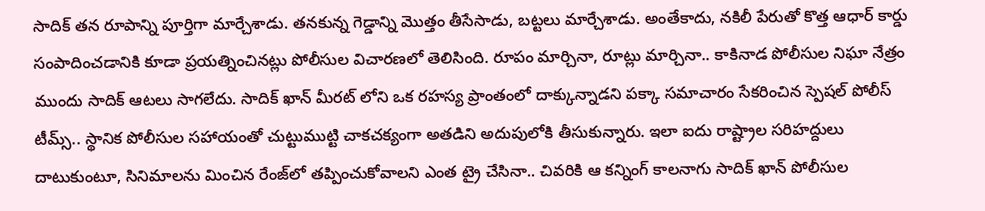సాదిక్ తన రూపాన్ని పూర్తిగా మార్చేశాడు. తనకున్న గెడ్డాన్ని మొత్తం తీసేసాడు, బట్టలు మార్చేశాడు. అంతేకాదు, నకిలీ పేరుతో కొత్త ఆధార్ కార్డు సంపాదించడానికి కూడా ప్రయత్నించినట్లు పోలీసుల విచారణలో తెలిసింది. రూపం మార్చినా, రూట్లు మార్చినా.. కాకినాడ పోలీసుల నిఘా నేత్రం ముందు సాదిక్ ఆటలు సాగలేదు. సాదిక్ ఖాన్ మీరట్ లోని ఒక రహస్య ప్రాంతంలో దాక్కున్నాడని పక్కా సమాచారం సేకరించిన స్పెషల్ పోలీస్ టీమ్స్.. స్థానిక పోలీసుల సహాయంతో చుట్టుముట్టి చాకచక్యంగా అతడిని అదుపులోకి తీసుకున్నారు. ఇలా ఐదు రాష్ట్రాల సరిహద్దులు దాటుకుంటూ, సినిమాలను మించిన రేంజ్‌లో తప్పించుకోవాలని ఎంత ట్రై చేసినా.. చివరికి ఆ కన్నింగ్ కాలనాగు సాదిక్ ఖాన్ పోలీసుల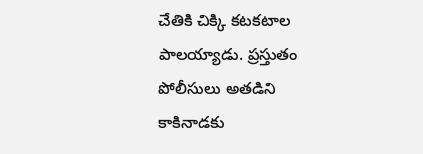చేతికి చిక్కి కటకటాల పాలయ్యాడు. ప్రస్తుతం పోలీసులు అతడిని కాకినాడకు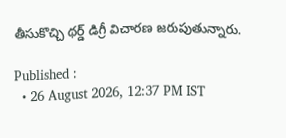తీసుకొచ్చి థర్డ్ డిగ్రీ విచారణ జరుపుతున్నారు.

Published :
  • 26 August 2026, 12:37 PM IST